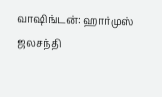வாஷிங்டன்: ஹார்முஸ் ஜலசந்தி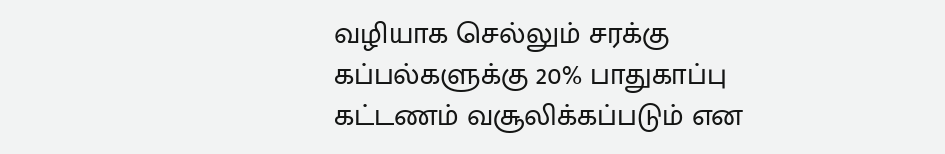வழியாக செல்லும் சரக்கு கப்பல்களுக்கு 20% பாதுகாப்பு கட்டணம் வசூலிக்கப்படும் என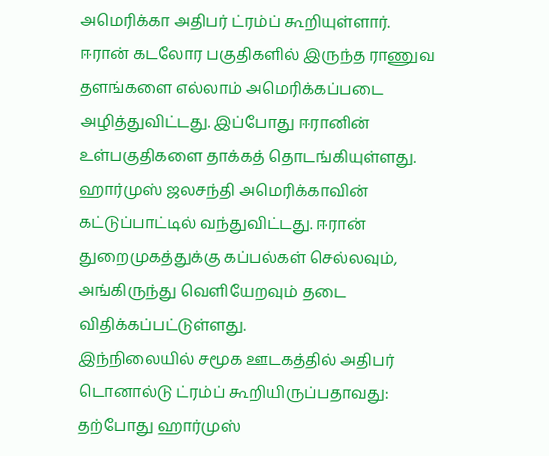அமெரிக்கா அதிபர் ட்ரம்ப் கூறியுள்ளார்.
ஈரான் கடலோர பகுதிகளில் இருந்த ராணுவ தளங்களை எல்லாம் அமெரிக்கப்படை அழித்துவிட்டது. இப்போது ஈரானின் உள்பகுதிகளை தாக்கத் தொடங்கியுள்ளது. ஹார்முஸ் ஜலசந்தி அமெரிக்காவின் கட்டுப்பாட்டில் வந்துவிட்டது. ஈரான் துறைமுகத்துக்கு கப்பல்கள் செல்லவும், அங்கிருந்து வெளியேறவும் தடை விதிக்கப்பட்டுள்ளது.
இந்நிலையில் சமூக ஊடகத்தில் அதிபர் டொனால்டு ட்ரம்ப் கூறியிருப்பதாவது: தற்போது ஹார்முஸ்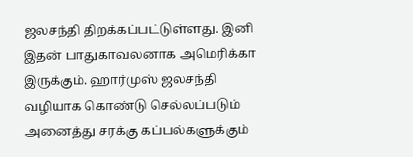ஜலசந்தி திறக்கப்பட்டுள்ளது. இனி இதன் பாதுகாவலனாக அமெரிக்கா இருக்கும். ஹார்முஸ் ஜலசந்தி வழியாக கொண்டு செல்லப்படும் அனைத்து சரக்கு கப்பல்களுக்கும்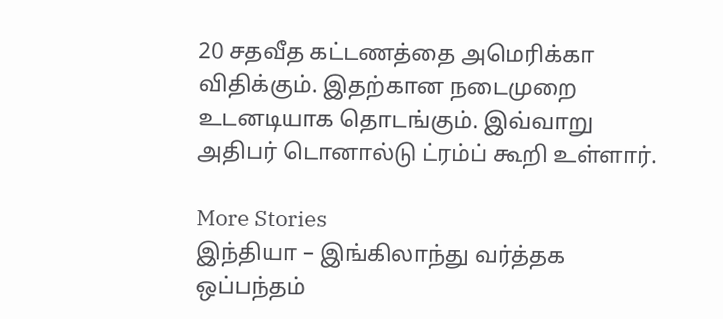20 சதவீத கட்டணத்தை அமெரிக்கா விதிக்கும். இதற்கான நடைமுறை உடனடியாக தொடங்கும். இவ்வாறு அதிபர் டொனால்டு ட்ரம்ப் கூறி உள்ளார்.

More Stories
இந்தியா – இங்கிலாந்து வர்த்தக ஒப்பந்தம்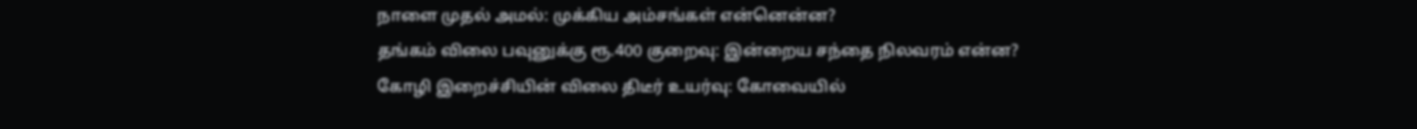நாளை முதல் அமல்: முக்கிய அம்சங்கள் என்னென்ன?
தங்கம் விலை பவுனுக்கு ரூ.400 குறைவு: இன்றைய சந்தை நிலவரம் என்ன?
கோழி இறைச்சியின் விலை திடீர் உயர்வு: கோவையில்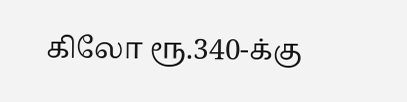கிலோ ரூ.340-க்கு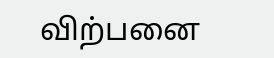விற்பனை